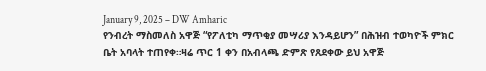January 9, 2025 – DW Amharic
የንብረት ማስመለስ አዋጅ “የፖለቲካ ማጥቂያ መሣሪያ እንዳይሆን” በሕዝብ ተወካዮች ምክር ቤት አባላት ተጠየቀ።ዛሬ ጥር 1 ቀን በአብላጫ ድምጽ የጸደቀው ይህ አዋጅ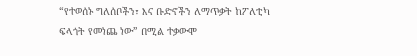“የተወሰኑ ግለሰቦችን፣ እና ቡድኖችን ለማጥቃት ከፖለቲካ ፍላጎት የመነጨ ነው” በሚል ተቃውሞ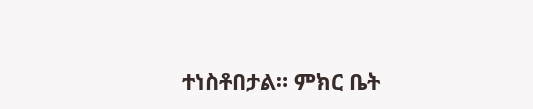ተነስቶበታል። ምክር ቤት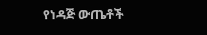የነዳጅ ውጤቶች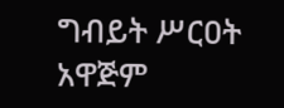ግብይት ሥርዐት አዋጅም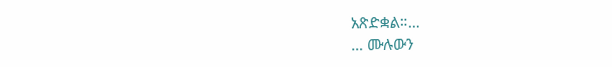አጽድቋል።…
… ሙሉውን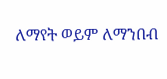ለማየት ወይም ለማንበብ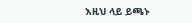እዚህ ላይ ይጫኑ